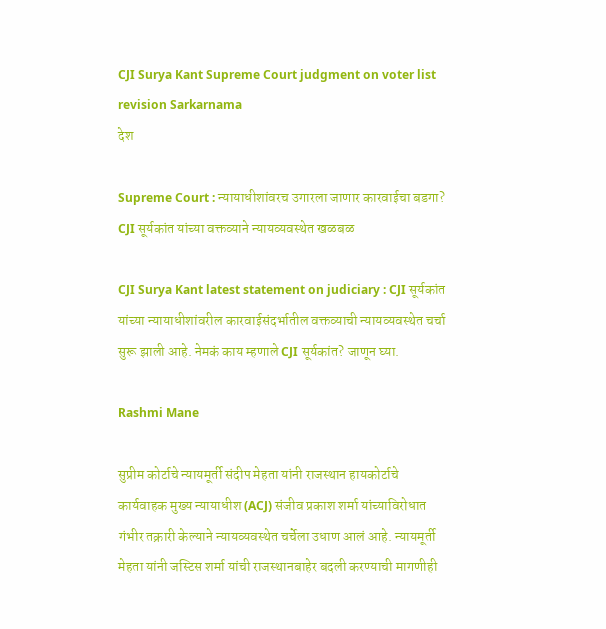CJI Surya Kant Supreme Court judgment on voter list revision Sarkarnama
देश

Supreme Court : न्यायाधीशांवरच उगारला जाणार कारवाईचा बडगा? CJI सूर्यकांत यांच्या वक्तव्याने न्यायव्यवस्थेत खळबळ

CJI Surya Kant latest statement on judiciary : CJI सूर्यकांत यांच्या न्यायाधीशांवरील कारवाईसंदर्भातील वक्तव्याची न्यायव्यवस्थेत चर्चा सुरू झाली आहे. नेमकं काय म्हणाले CJI सूर्यकांत? जाणून घ्या.

Rashmi Mane

सुप्रीम कोर्टाचे न्यायमूर्ती संदीप मेहता यांनी राजस्थान हायकोर्टाचे कार्यवाहक मुख्य न्यायाधीश (ACJ) संजीव प्रकाश शर्मा यांच्याविरोधात गंभीर तक्रारी केल्याने न्यायव्यवस्थेत चर्चेला उधाण आलं आहे. न्यायमूर्ती मेहता यांनी जस्टिस शर्मा यांची राजस्थानबाहेर बदली करण्याची मागणीही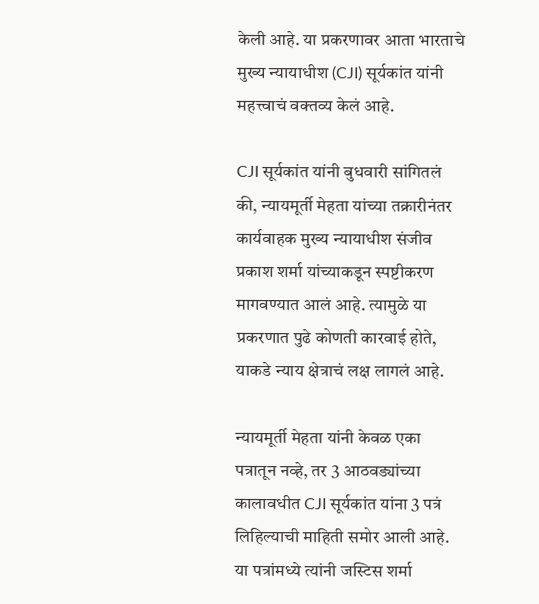केली आहे. या प्रकरणावर आता भारताचे मुख्य न्यायाधीश (CJI) सूर्यकांत यांनी महत्त्वाचं वक्तव्य केलं आहे.

CJI सूर्यकांत यांनी बुधवारी सांगितलं की, न्यायमूर्ती मेहता यांच्या तक्रारीनंतर कार्यवाहक मुख्य न्यायाधीश संजीव प्रकाश शर्मा यांच्याकडून स्पष्टीकरण मागवण्यात आलं आहे. त्यामुळे या प्रकरणात पुढे कोणती कारवाई होते, याकडे न्याय क्षेत्राचं लक्ष लागलं आहे.

न्यायमूर्ती मेहता यांनी केवळ एका पत्रातून नव्हे, तर 3 आठवड्यांच्या कालावधीत CJI सूर्यकांत यांना 3 पत्रं लिहिल्याची माहिती समोर आली आहे. या पत्रांमध्ये त्यांनी जस्टिस शर्मा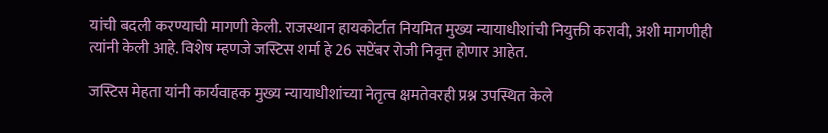यांची बदली करण्याची मागणी केली. राजस्थान हायकोर्टात नियमित मुख्य न्यायाधीशांची नियुक्ती करावी, अशी मागणीही त्यांनी केली आहे. विशेष म्हणजे जस्टिस शर्मा हे 26 सप्टेंबर रोजी निवृत्त होणार आहेत.

जस्टिस मेहता यांनी कार्यवाहक मुख्य न्यायाधीशांच्या नेतृत्व क्षमतेवरही प्रश्न उपस्थित केले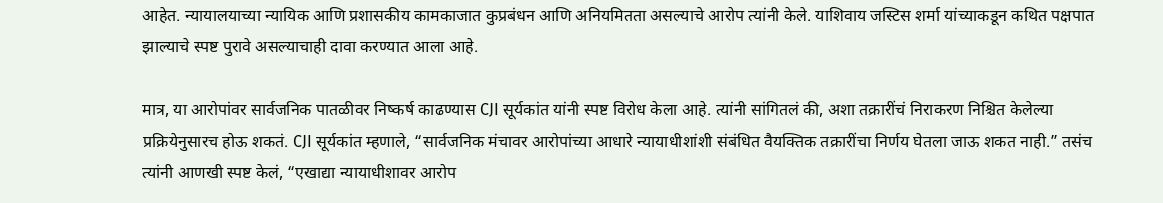आहेत. न्यायालयाच्या न्यायिक आणि प्रशासकीय कामकाजात कुप्रबंधन आणि अनियमितता असल्याचे आरोप त्यांनी केले. याशिवाय जस्टिस शर्मा यांच्याकडून कथित पक्षपात झाल्याचे स्पष्ट पुरावे असल्याचाही दावा करण्यात आला आहे.

मात्र, या आरोपांवर सार्वजनिक पातळीवर निष्कर्ष काढण्यास CJI सूर्यकांत यांनी स्पष्ट विरोध केला आहे. त्यांनी सांगितलं की, अशा तक्रारींचं निराकरण निश्चित केलेल्या प्रक्रियेनुसारच होऊ शकतं. CJI सूर्यकांत म्हणाले, “सार्वजनिक मंचावर आरोपांच्या आधारे न्यायाधीशांशी संबंधित वैयक्तिक तक्रारींचा निर्णय घेतला जाऊ शकत नाही.” तसंच त्यांनी आणखी स्पष्ट केलं, “एखाद्या न्यायाधीशावर आरोप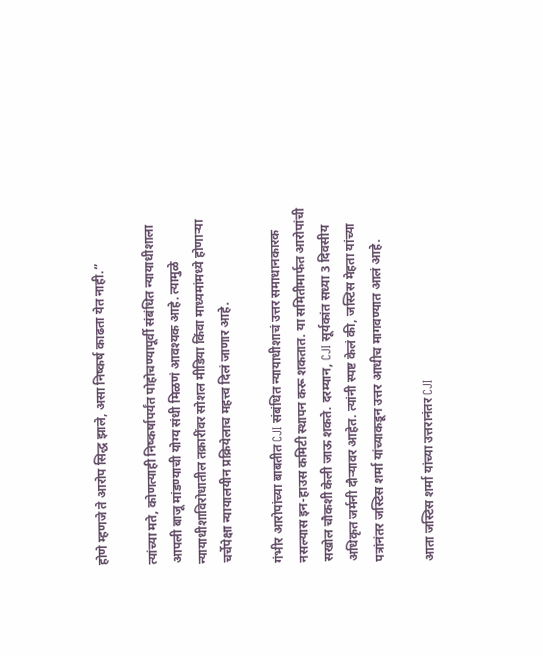होणे म्हणजे ते आरोप सिद्ध झाले, असा निष्कर्ष काढता येत नाही.”

त्यांच्या मते, कोणत्याही निष्कर्षापर्यंत पोहोचण्यापूर्वी संबंधित न्यायाधीशाला आपली बाजू मांडण्याची योग्य संधी मिळणं आवश्यक आहे. त्यामुळे न्यायाधीशाविरोधातील तक्रारींवर सोशल मीडिया किंवा माध्यमांमध्ये होणाऱ्या चर्चेपेक्षा न्यायालयीन प्रक्रियेलाच महत्त्व दिलं जाणार आहे.

गंभीर आरोपांच्या बाबतीत CJI संबंधित न्यायाधीशाचं उत्तर समाधानकारक नसल्यास इन-हाउस कमिटी स्थापन करू शकतात. या समितीमार्फत आरोपांची सखोल चौकशी केली जाऊ शकते. दरम्यान, CJI सूर्यकांत सध्या 3 दिवसीय अधिकृत जर्मनी दौऱ्यावर आहेत. त्यांनी स्पष्ट केलं की, जस्टिस मेहता यांच्या पत्रांनंतर जस्टिस शर्मा यांच्याकडून उत्तर आधीच मागवण्यात आलं आहे.

आता जस्टिस शर्मा यांच्या उत्तरानंतर CJI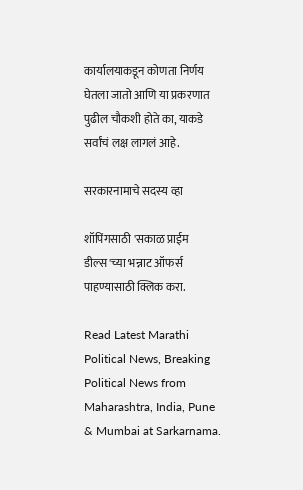कार्यालयाकडून कोणता निर्णय घेतला जातो आणि या प्रकरणात पुढील चौकशी होते का, याकडे सर्वांचं लक्ष लागलं आहे.

सरकारनामाचे सदस्य व्हा

शॉपिंगसाठी 'सकाळ प्राईम डील्स'च्या भन्नाट ऑफर्स पाहण्यासाठी क्लिक करा.

Read Latest Marathi Political News, Breaking Political News from Maharashtra, India, Pune & Mumbai at Sarkarnama.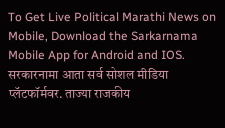To Get Live Political Marathi News on Mobile, Download the Sarkarnama Mobile App for Android and IOS. सरकारनामा आता सर्व सोशल मीडिया प्लॅटफॉर्मवर. ताज्या राजकीय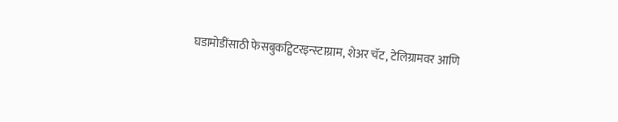घडामोडींसाठी फेसबुकट्विटरइन्स्टाग्राम, शेअर चॅट, टेलिग्रामवर आणि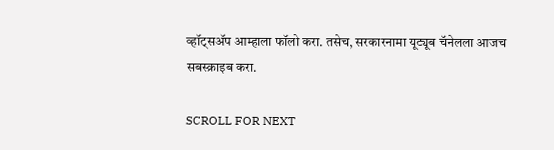व्हॉट्सॲप आम्हाला फॉलो करा. तसेच, सरकारनामा यूट्यूब चॅनेलला आजच सबस्क्राइब करा.

SCROLL FOR NEXT